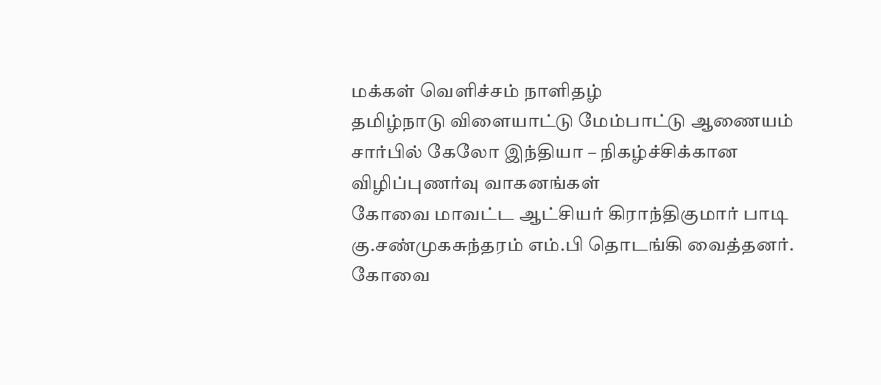மக்கள் வெளிச்சம் நாளிதழ்
தமிழ்நாடு விளையாட்டு மேம்பாட்டு ஆணையம் சார்பில் கேலோ இந்தியா – நிகழ்ச்சிக்கான விழிப்புணர்வு வாகனங்கள்
கோவை மாவட்ட ஆட்சியர் கிராந்திகுமார் பாடி கு.சண்முகசுந்தரம் எம்.பி தொடங்கி வைத்தனர்.
கோவை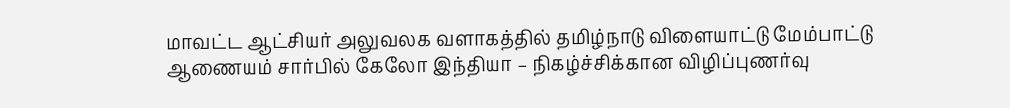மாவட்ட ஆட்சியர் அலுவலக வளாகத்தில் தமிழ்நாடு விளையாட்டு மேம்பாட்டு ஆணையம் சார்பில் கேலோ இந்தியா – நிகழ்ச்சிக்கான விழிப்புணர்வு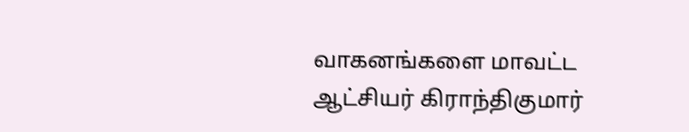வாகனங்களை மாவட்ட ஆட்சியர் கிராந்திகுமார்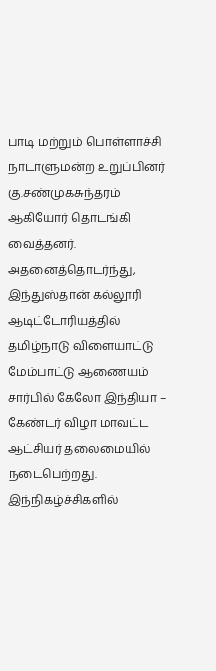பாடி மற்றும் பொள்ளாச்சி நாடாளுமன்ற உறுப்பினர் கு.சண்முகசுந்தரம் ஆகியோர் தொடங்கி வைத்தனர். அதனைத்தொடர்ந்து, இந்துஸ்தான் கல்லூரி ஆடிட்டோரியத்தில் தமிழ்நாடு விளையாட்டு மேம்பாட்டு ஆணையம் சார்பில் கேலோ இந்தியா – கேண்டர் விழா மாவட்ட ஆட்சியர் தலைமையில் நடைபெற்றது.
இந்நிகழ்ச்சிகளில்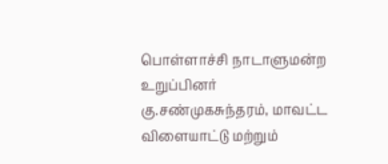பொள்ளாச்சி நாடாளுமன்ற உறுப்பினர் கு.சண்முகசுந்தரம், மாவட்ட விளையாட்டு மற்றும்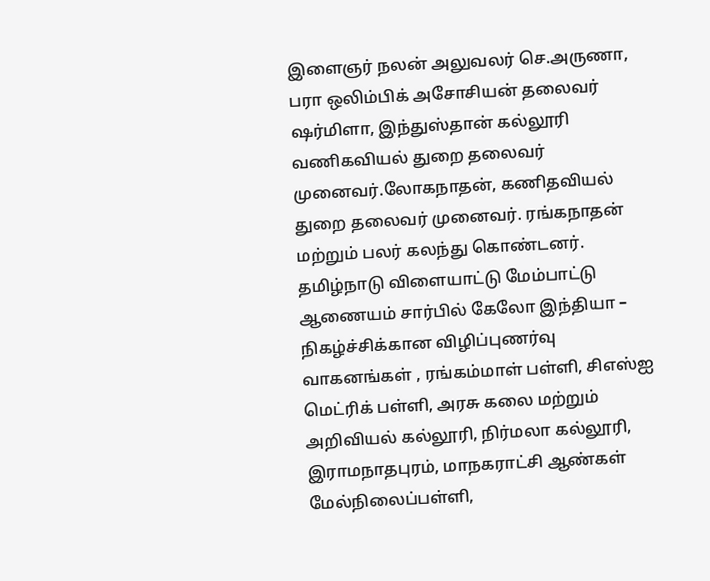இளைஞர் நலன் அலுவலர் செ.அருணா, பரா ஒலிம்பிக் அசோசியன் தலைவர் ஷர்மிளா, இந்துஸ்தான் கல்லூரி வணிகவியல் துறை தலைவர் முனைவர்.லோகநாதன், கணிதவியல் துறை தலைவர் முனைவர். ரங்கநாதன் மற்றும் பலர் கலந்து கொண்டனர்.
தமிழ்நாடு விளையாட்டு மேம்பாட்டு ஆணையம் சார்பில் கேலோ இந்தியா – நிகழ்ச்சிக்கான விழிப்புணர்வு வாகனங்கள் , ரங்கம்மாள் பள்ளி, சிஎஸ்ஐ மெட்ரிக் பள்ளி, அரசு கலை மற்றும் அறிவியல் கல்லூரி, நிர்மலா கல்லூரி, இராமநாதபுரம், மாநகராட்சி ஆண்கள் மேல்நிலைப்பள்ளி,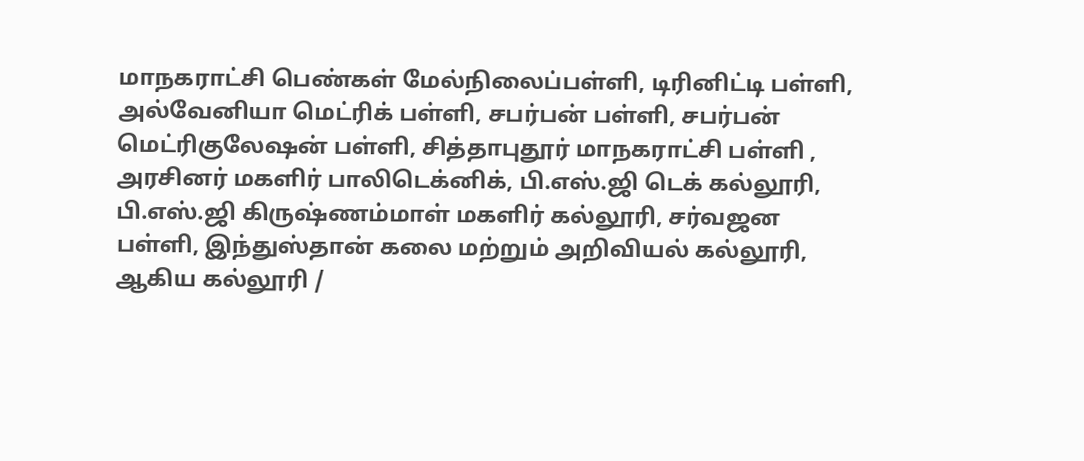மாநகராட்சி பெண்கள் மேல்நிலைப்பள்ளி, டிரினிட்டி பள்ளி, அல்வேனியா மெட்ரிக் பள்ளி, சபர்பன் பள்ளி, சபர்பன் மெட்ரிகுலேஷன் பள்ளி, சித்தாபுதூர் மாநகராட்சி பள்ளி , அரசினர் மகளிர் பாலிடெக்னிக், பி.எஸ்.ஜி டெக் கல்லூரி, பி.எஸ்.ஜி கிருஷ்ணம்மாள் மகளிர் கல்லூரி, சர்வஜன பள்ளி, இந்துஸ்தான் கலை மற்றும் அறிவியல் கல்லூரி, ஆகிய கல்லூரி /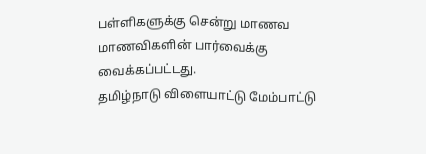பள்ளிகளுக்கு சென்று மாணவ மாணவிகளின் பார்வைக்கு வைக்கப்பட்டது.
தமிழ்நாடு விளையாட்டு மேம்பாட்டு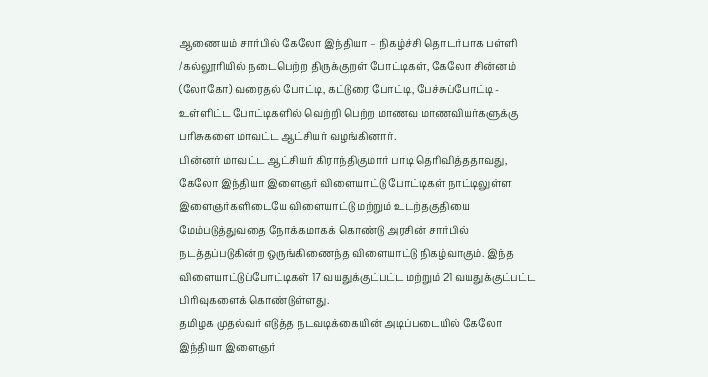ஆணையம் சார்பில் கேலோ இந்தியா – நிகழ்ச்சி தொடர்பாக பள்ளி /கல்லூரியில் நடைபெற்ற திருக்குறள் போட்டிகள், கேலோ சின்னம் (லோகோ) வரைதல் போட்டி, கட்டுரை போட்டி, பேச்சுப்போட்டி - உள்ளிட்ட போட்டிகளில் வெற்றி பெற்ற மாணவ மாணவியர்களுக்கு பரிசுகளை மாவட்ட ஆட்சியர் வழங்கினார்.
பின்னர் மாவட்ட ஆட்சியர் கிராந்திகுமார் பாடி தெரிவித்ததாவது,
கேலோ இந்தியா இளைஞர் விளையாட்டு போட்டிகள் நாட்டிலுள்ள இளைஞர்களிடையே விளையாட்டு மற்றும் உடற்தகுதியை மேம்படுத்துவதை நோக்கமாகக் கொண்டு அரசின் சார்பில் நடத்தப்படுகின்ற ஒருங்கிணைந்த விளையாட்டு நிகழ்வாகும். இந்த விளையாட்டுப்போட்டிகள் 17 வயதுக்குட்பட்ட மற்றும் 21 வயதுக்குட்பட்ட பிரிவுகளைக் கொண்டுள்ளது.
தமிழக முதல்வர் எடுத்த நடவடிக்கையின் அடிப்படையில் கேலோ இந்தியா இளைஞர்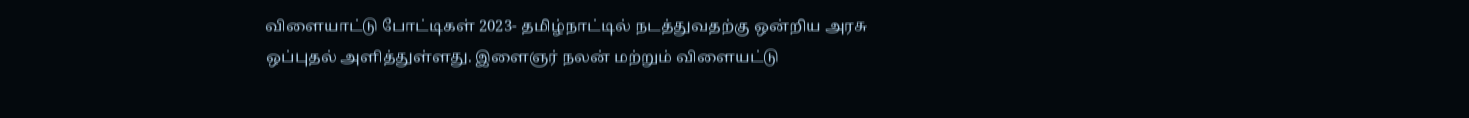விளையாட்டு போட்டிகள் 2023- தமிழ்நாட்டில் நடத்துவதற்கு ஒன்றிய அரசு ஒப்புதல் அளித்துள்ளது. இளைஞர் நலன் மற்றும் விளையட்டு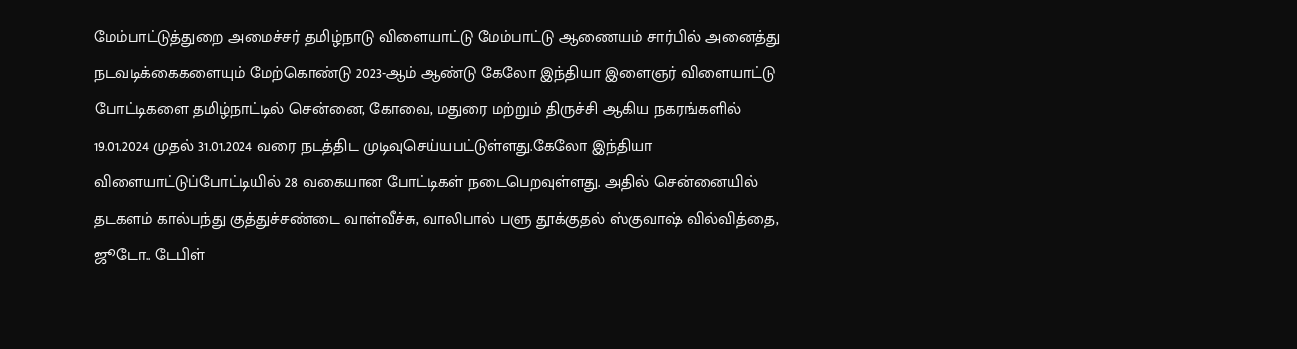மேம்பாட்டுத்துறை அமைச்சர் தமிழ்நாடு விளையாட்டு மேம்பாட்டு ஆணையம் சார்பில் அனைத்து நடவடிக்கைகளையும் மேற்கொண்டு 2023-ஆம் ஆண்டு கேலோ இந்தியா இளைஞர் விளையாட்டு போட்டிகளை தமிழ்நாட்டில் சென்னை, கோவை, மதுரை மற்றும் திருச்சி ஆகிய நகரங்களில் 19.01.2024 முதல் 31.01.2024 வரை நடத்திட முடிவுசெய்யபட்டுள்ளது.கேலோ இந்தியா விளையாட்டுப்போட்டியில் 28 வகையான போட்டிகள் நடைபெறவுள்ளது. அதில் சென்னையில் தடகளம் கால்பந்து குத்துச்சண்டை வாள்வீச்சு, வாலிபால் பளு தூக்குதல் ஸ்குவாஷ் வில்வித்தை, ஜூடோ.. டேபிள்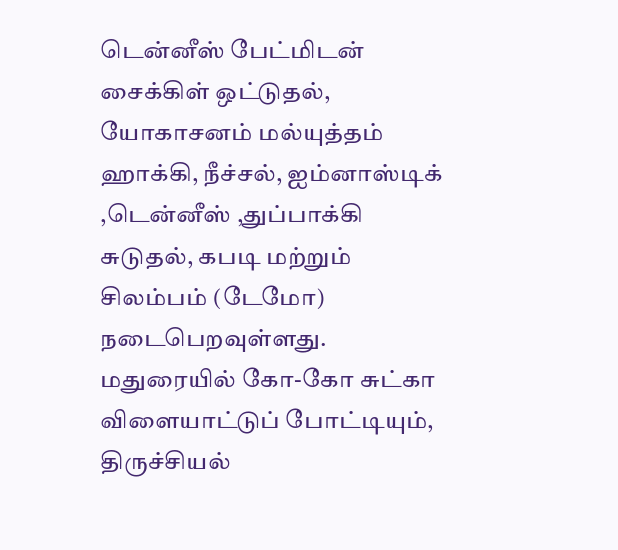டென்னீஸ் பேட்மிடன் சைக்கிள் ஒட்டுதல், யோகாசனம் மல்யுத்தம் ஹாக்கி, நீச்சல், ஐம்னாஸ்டிக் ,டென்னீஸ் ,துப்பாக்கி சுடுதல், கபடி மற்றும் சிலம்பம் (டேமோ) நடைபெறவுள்ளது. மதுரையில் கோ-கோ சுட்கா விளையாட்டுப் போட்டியும், திருச்சியல்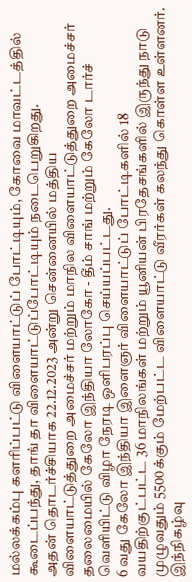மல்லக்கம்பு களரிப்பட்டு விளையாட்டுப் போட்டியும், கோவை மாவட்டத்தில் கூடைப்பந்து, தாங் தா விளையாட்டுப்போட்டியும் நடைபெறுகிறது.
அதன் தொடர்ச்சியாக 22.12.2023 அன்று சென்னையில் மத்திய விளையாட்டுத்துறை அமைச்சர் மற்றும் மாநில விளையாட்டுத்துறை அமைச்சர் தலைமையில் கேலோ இந்தியா லோகோ - தீம் சாங் மற்றும் கேலோ டார்ச் வெளியிட்டு விழா நேரடி ஒளிபரப்பு செய்யப்பட்டது.
6 வது கேலோ இந்தியா இளைஞர் விளையாட்டுப் போட்டிகளில் 18 வயதிற்குட்பட்ட 36 மாநிலங்கள் மற்றும் யூனியன் பிரதேசங்களில் இருந்து நாடு முழுவதும் 5500க்கும் மேற்பட்ட விளையாட்டு வீரர்கள் கலந்து கொள்ள உள்ளனர். இந்நிகழ்வு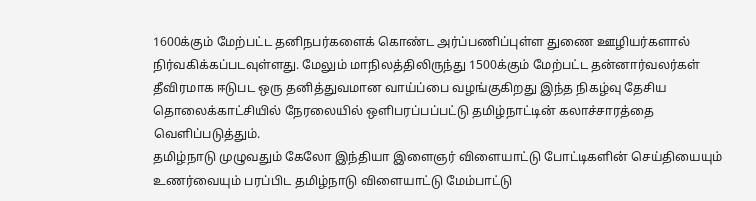1600க்கும் மேற்பட்ட தனிநபர்களைக் கொண்ட அர்ப்பணிப்புள்ள துணை ஊழியர்களால் நிர்வகிக்கப்படவுள்ளது. மேலும் மாநிலத்திலிருந்து 1500க்கும் மேற்பட்ட தன்னார்வலர்கள் தீவிரமாக ஈடுபட ஒரு தனித்துவமான வாய்ப்பை வழங்குகிறது இந்த நிகழ்வு தேசிய தொலைக்காட்சியில் நேரலையில் ஒளிபரப்பப்பட்டு தமிழ்நாட்டின் கலாச்சாரத்தை வெளிப்படுத்தும்.
தமிழ்நாடு முழுவதும் கேலோ இந்தியா இளைஞர் விளையாட்டு போட்டிகளின் செய்தியையும் உணர்வையும் பரப்பிட தமிழ்நாடு விளையாட்டு மேம்பாட்டு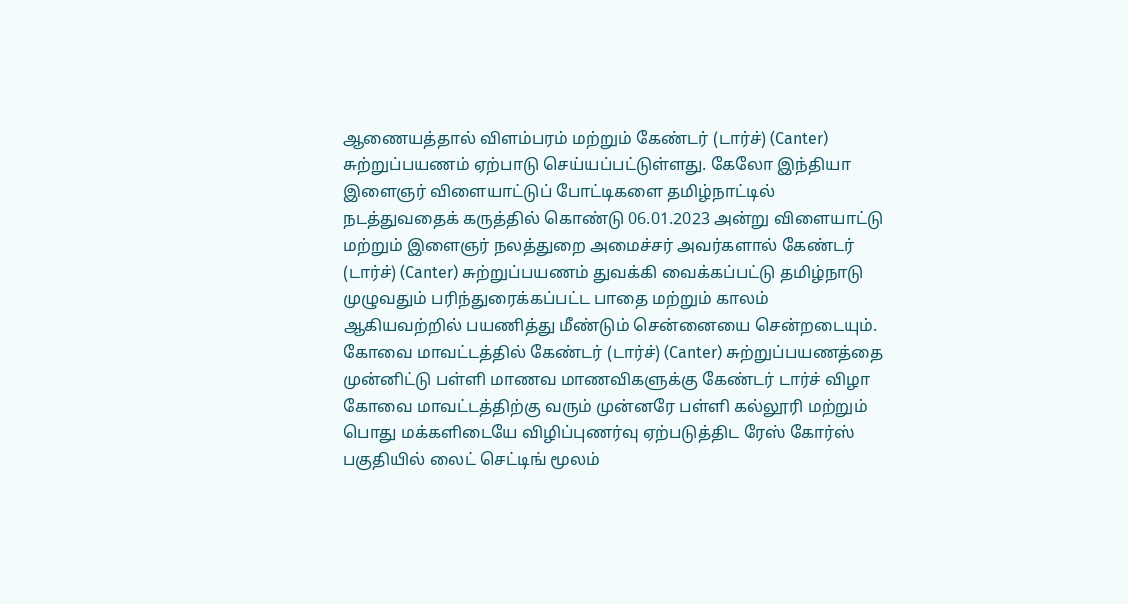ஆணையத்தால் விளம்பரம் மற்றும் கேண்டர் (டார்ச்) (Canter) சுற்றுப்பயணம் ஏற்பாடு செய்யப்பட்டுள்ளது. கேலோ இந்தியா இளைஞர் விளையாட்டுப் போட்டிகளை தமிழ்நாட்டில் நடத்துவதைக் கருத்தில் கொண்டு 06.01.2023 அன்று விளையாட்டு மற்றும் இளைஞர் நலத்துறை அமைச்சர் அவர்களால் கேண்டர் (டார்ச்) (Canter) சுற்றுப்பயணம் துவக்கி வைக்கப்பட்டு தமிழ்நாடு முழுவதும் பரிந்துரைக்கப்பட்ட பாதை மற்றும் காலம் ஆகியவற்றில் பயணித்து மீண்டும் சென்னையை சென்றடையும்.
கோவை மாவட்டத்தில் கேண்டர் (டார்ச்) (Canter) சுற்றுப்பயணத்தை முன்னிட்டு பள்ளி மாணவ மாணவிகளுக்கு கேண்டர் டார்ச் விழா கோவை மாவட்டத்திற்கு வரும் முன்னரே பள்ளி கல்லூரி மற்றும் பொது மக்களிடையே விழிப்புணர்வு ஏற்படுத்திட ரேஸ் கோர்ஸ் பகுதியில் லைட் செட்டிங் மூலம்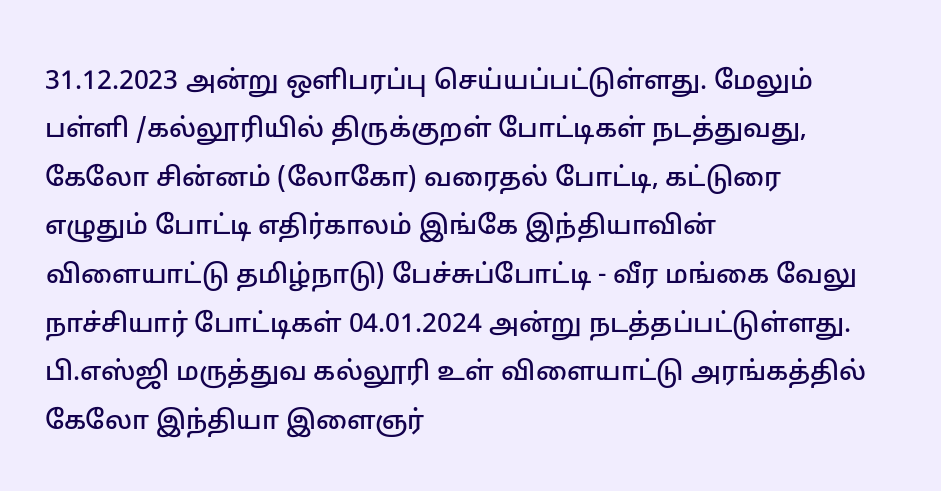31.12.2023 அன்று ஒளிபரப்பு செய்யப்பட்டுள்ளது. மேலும் பள்ளி /கல்லூரியில் திருக்குறள் போட்டிகள் நடத்துவது, கேலோ சின்னம் (லோகோ) வரைதல் போட்டி, கட்டுரை எழுதும் போட்டி எதிர்காலம் இங்கே இந்தியாவின் விளையாட்டு தமிழ்நாடு) பேச்சுப்போட்டி - வீர மங்கை வேலு நாச்சியார் போட்டிகள் 04.01.2024 அன்று நடத்தப்பட்டுள்ளது. பி.எஸ்ஜி மருத்துவ கல்லூரி உள் விளையாட்டு அரங்கத்தில் கேலோ இந்தியா இளைஞர்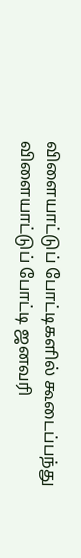விளையாட்டுப் போட்டிகளில் கூடைப்பந்து விளையாட்டுப் போட்டி ஜனவரி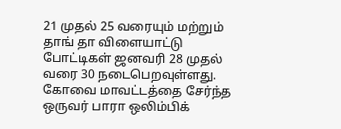21 முதல் 25 வரையும் மற்றும் தாங் தா விளையாட்டு போட்டிகள் ஜனவரி 28 முதல் வரை 30 நடைபெறவுள்ளது.
கோவை மாவட்டத்தை சேர்ந்த ஒருவர் பாரா ஒலிம்பிக்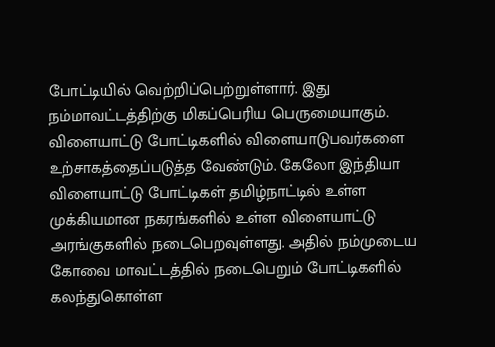போட்டியில் வெற்றிப்பெற்றுள்ளார். இது நம்மாவட்டத்திற்கு மிகப்பெரிய பெருமையாகும். விளையாட்டு போட்டிகளில் விளையாடுபவர்களை உற்சாகத்தைப்படுத்த வேண்டும். கேலோ இந்தியா விளையாட்டு போட்டிகள் தமிழ்நாட்டில் உள்ள முக்கியமான நகரங்களில் உள்ள விளையாட்டு அரங்குகளில் நடைபெறவுள்ளது. அதில் நம்முடைய கோவை மாவட்டத்தில் நடைபெறும் போட்டிகளில் கலந்துகொள்ள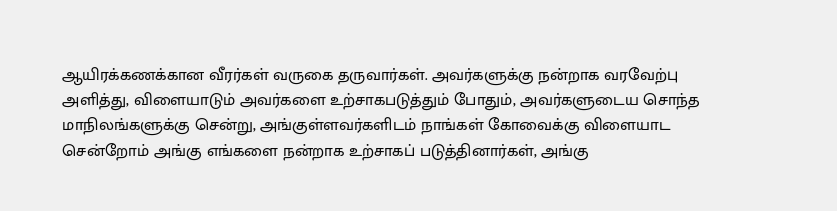ஆயிரக்கணக்கான வீரர்கள் வருகை தருவார்கள். அவர்களுக்கு நன்றாக வரவேற்பு அளித்து, விளையாடும் அவர்களை உற்சாகபடுத்தும் போதும், அவர்களுடைய சொந்த மாநிலங்களுக்கு சென்று, அங்குள்ளவர்களிடம் நாங்கள் கோவைக்கு விளையாட சென்றோம் அங்கு எங்களை நன்றாக உற்சாகப் படுத்தினார்கள், அங்கு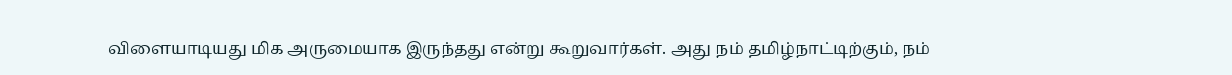விளையாடியது மிக அருமையாக இருந்தது என்று கூறுவார்கள். அது நம் தமிழ்நாட்டிற்கும், நம்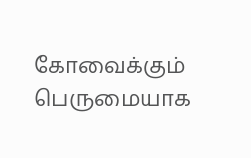கோவைக்கும் பெருமையாக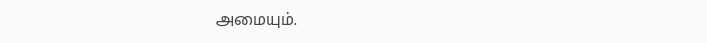அமையும்.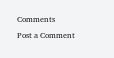Comments
Post a Comment